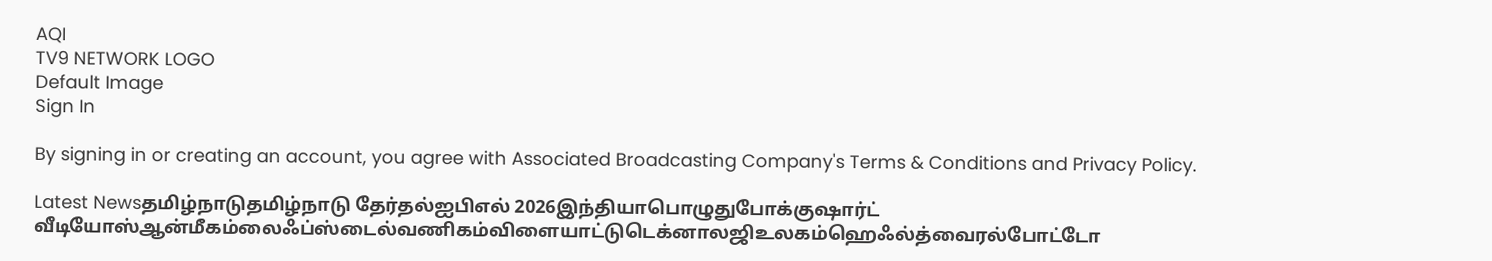AQI
TV9 NETWORK LOGO
Default Image
Sign In

By signing in or creating an account, you agree with Associated Broadcasting Company's Terms & Conditions and Privacy Policy.

Latest Newsதமிழ்நாடுதமிழ்நாடு தேர்தல்ஐபிஎல் 2026இந்தியாபொழுதுபோக்குஷார்ட் வீடியோஸ்ஆன்மீகம்லைஃப்ஸ்டைல்வணிகம்விளையாட்டுடெக்னாலஜிஉலகம்ஹெஃல்த்வைரல்போட்டோ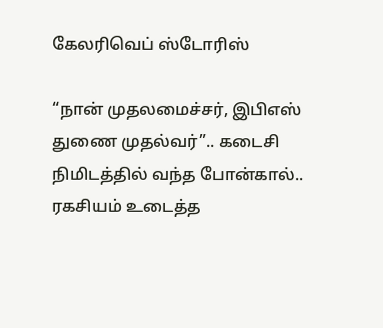கேலரிவெப் ஸ்டோரிஸ்

“நான் முதலமைச்சர், இபிஎஸ் துணை முதல்வர்”.. கடைசி நிமிடத்தில் வந்த போன்கால்.. ரகசியம் உடைத்த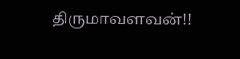திருமாவளவன்!!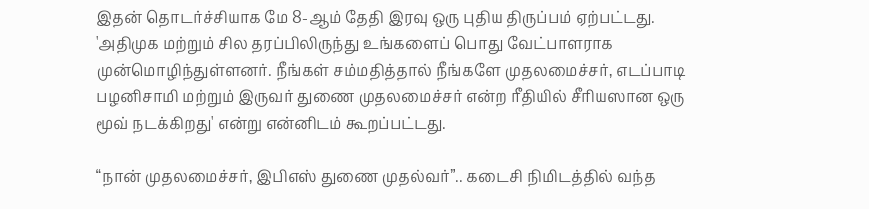இதன் தொடர்ச்சியாக மே 8-ஆம் தேதி இரவு ஒரு புதிய திருப்பம் ஏற்பட்டது. 'அதிமுக மற்றும் சில தரப்பிலிருந்து உங்களைப் பொது வேட்பாளராக முன்மொழிந்துள்ளனர். நீங்கள் சம்மதித்தால் நீங்களே முதலமைச்சர், எடப்பாடி பழனிசாமி மற்றும் இருவர் துணை முதலமைச்சர் என்ற ரீதியில் சீரியஸான ஒரு மூவ் நடக்கிறது' என்று என்னிடம் கூறப்பட்டது.

“நான் முதலமைச்சர், இபிஎஸ் துணை முதல்வர்”.. கடைசி நிமிடத்தில் வந்த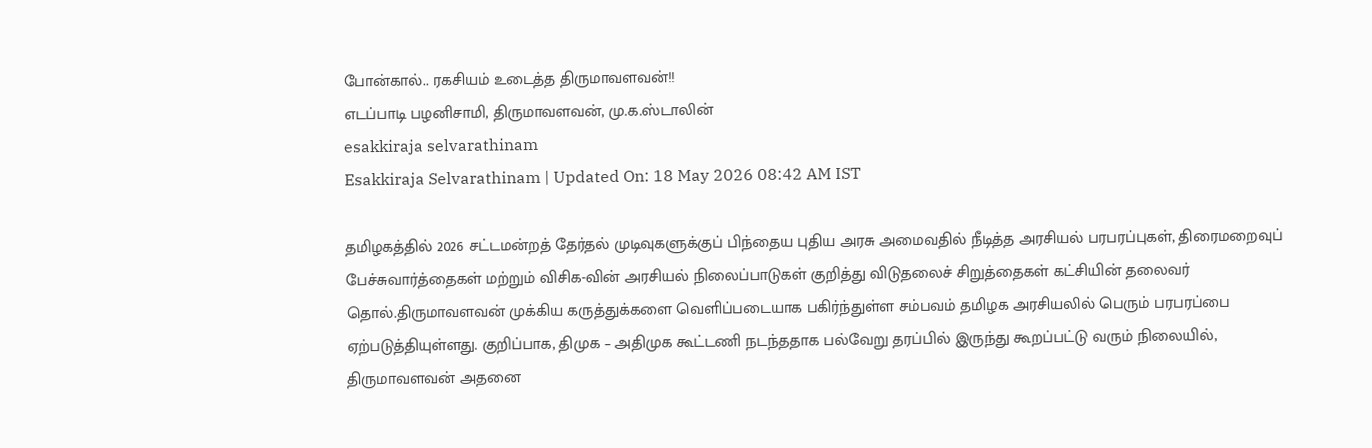போன்கால்.. ரகசியம் உடைத்த திருமாவளவன்!!
எடப்பாடி பழனிசாமி, திருமாவளவன், மு.க.ஸ்டாலின்
esakkiraja selvarathinam
Esakkiraja Selvarathinam | Updated On: 18 May 2026 08:42 AM IST

தமிழகத்தில் 2026 சட்டமன்றத் தேர்தல் முடிவுகளுக்குப் பிந்தைய புதிய அரசு அமைவதில் நீடித்த அரசியல் பரபரப்புகள், திரைமறைவுப் பேச்சுவார்த்தைகள் மற்றும் விசிக-வின் அரசியல் நிலைப்பாடுகள் குறித்து விடுதலைச் சிறுத்தைகள் கட்சியின் தலைவர் தொல்.திருமாவளவன் முக்கிய கருத்துக்களை வெளிப்படையாக பகிர்ந்துள்ள சம்பவம் தமிழக அரசியலில் பெரும் பரபரப்பை ஏற்படுத்தியுள்ளது. குறிப்பாக, திமுக – அதிமுக கூட்டணி நடந்ததாக பல்வேறு தரப்பில் இருந்து கூறப்பட்டு வரும் நிலையில், திருமாவளவன் அதனை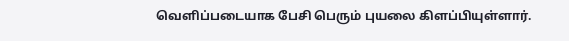வெளிப்படையாக பேசி பெரும் புயலை கிளப்பியுள்ளார்.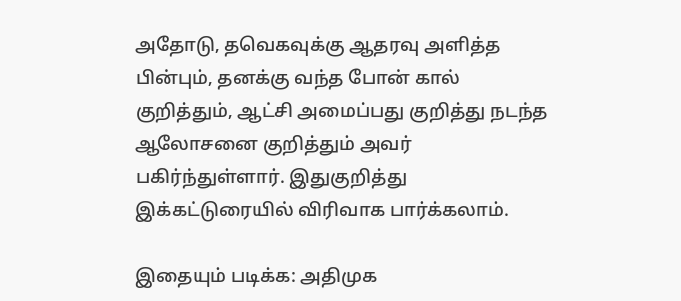அதோடு, தவெகவுக்கு ஆதரவு அளித்த பின்பும், தனக்கு வந்த போன் கால் குறித்தும், ஆட்சி அமைப்பது குறித்து நடந்த ஆலோசனை குறித்தும் அவர் பகிர்ந்துள்ளார். இதுகுறித்து இக்கட்டுரையில் விரிவாக பார்க்கலாம்.

இதையும் படிக்க: அதிமுக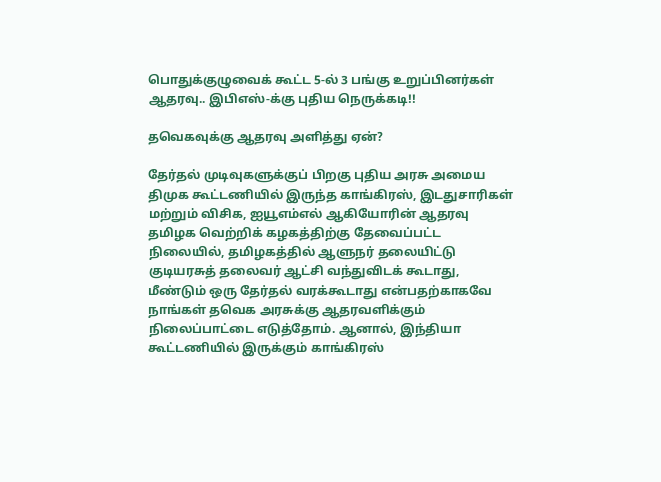பொதுக்குழுவைக் கூட்ட 5-ல் 3 பங்கு உறுப்பினர்கள் ஆதரவு.. இபிஎஸ்-க்கு புதிய நெருக்கடி!!

தவெகவுக்கு ஆதரவு அளித்து ஏன்?

தேர்தல் முடிவுகளுக்குப் பிறகு புதிய அரசு அமைய திமுக கூட்டணியில் இருந்த காங்கிரஸ், இடதுசாரிகள் மற்றும் விசிக, ஐயூஎம்எல் ஆகியோரின் ஆதரவு தமிழக வெற்றிக் கழகத்திற்கு தேவைப்பட்ட நிலையில், தமிழகத்தில் ஆளுநர் தலையிட்டு குடியரசுத் தலைவர் ஆட்சி வந்துவிடக் கூடாது, மீண்டும் ஒரு தேர்தல் வரக்கூடாது என்பதற்காகவே நாங்கள் தவெக அரசுக்கு ஆதரவளிக்கும் நிலைப்பாட்டை எடுத்தோம். ஆனால், இந்தியா கூட்டணியில் இருக்கும் காங்கிரஸ்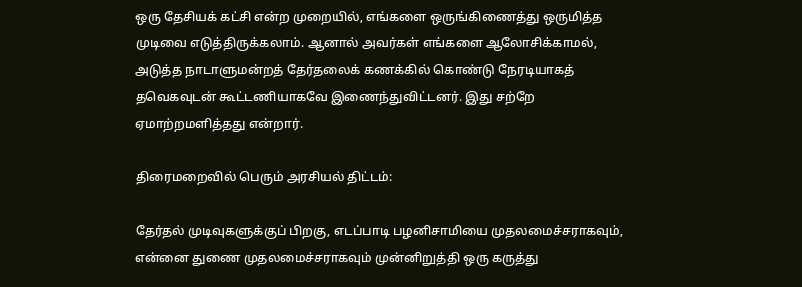ஒரு தேசியக் கட்சி என்ற முறையில், எங்களை ஒருங்கிணைத்து ஒருமித்த முடிவை எடுத்திருக்கலாம். ஆனால் அவர்கள் எங்களை ஆலோசிக்காமல், அடுத்த நாடாளுமன்றத் தேர்தலைக் கணக்கில் கொண்டு நேரடியாகத் தவெகவுடன் கூட்டணியாகவே இணைந்துவிட்டனர். இது சற்றே ஏமாற்றமளித்தது என்றார்.

திரைமறைவில் பெரும் அரசியல் திட்டம்:

தேர்தல் முடிவுகளுக்குப் பிறகு, எடப்பாடி பழனிசாமியை முதலமைச்சராகவும், என்னை துணை முதலமைச்சராகவும் முன்னிறுத்தி ஒரு கருத்து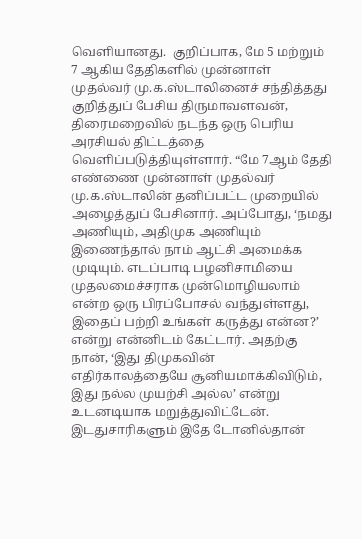வெளியானது.  குறிப்பாக, மே 5 மற்றும் 7 ஆகிய தேதிகளில் முன்னாள் முதல்வர் மு.க.ஸ்டாலினைச் சந்தித்தது குறித்துப் பேசிய திருமாவளவன், திரைமறைவில் நடந்த ஒரு பெரிய அரசியல் திட்டத்தை வெளிப்படுத்தியுள்ளார். “மே 7ஆம் தேதி எண்ணை முன்னாள் முதல்வர் மு.க.ஸ்டாலின் தனிப்பட்ட முறையில் அழைத்துப் பேசினார். அப்போது, ‘நமது அணியும், அதிமுக அணியும் இணைந்தால் நாம் ஆட்சி அமைக்க முடியும். எடப்பாடி பழனிசாமியை முதலமைச்சராக முன்மொழியலாம் என்ற ஒரு பிரப்போசல் வந்துள்ளது, இதைப் பற்றி உங்கள் கருத்து என்ன?’ என்று என்னிடம் கேட்டார். அதற்கு நான், ‘இது திமுகவின் எதிர்காலத்தையே சூனியமாக்கிவிடும், இது நல்ல முயற்சி அல்ல’ என்று உடனடியாக மறுத்துவிட்டேன். இடதுசாரிகளும் இதே டோனில்தான்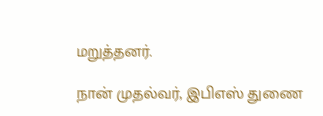மறுத்தனர்.

நான் முதல்வர், இபிஎஸ் துணை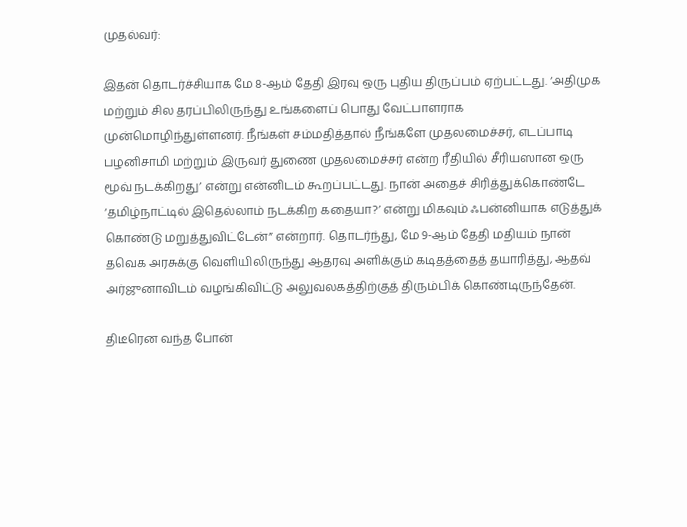முதல்வர்:

இதன் தொடர்ச்சியாக மே 8-ஆம் தேதி இரவு ஒரு புதிய திருப்பம் ஏற்பட்டது. ‘அதிமுக மற்றும் சில தரப்பிலிருந்து உங்களைப் பொது வேட்பாளராக முன்மொழிந்துள்ளனர். நீங்கள் சம்மதித்தால் நீங்களே முதலமைச்சர், எடப்பாடி பழனிசாமி மற்றும் இருவர் துணை முதலமைச்சர் என்ற ரீதியில் சீரியஸான ஒரு மூவ் நடக்கிறது’ என்று என்னிடம் கூறப்பட்டது. நான் அதைச் சிரித்துக்கொண்டே ‘தமிழ்நாட்டில் இதெல்லாம் நடக்கிற கதையா?’ என்று மிகவும் ஃபன்னியாக எடுத்துக் கொண்டு மறுத்துவிட்டேன்” என்றார். தொடர்ந்து, மே 9-ஆம் தேதி மதியம் நான் தவெக அரசுக்கு வெளியிலிருந்து ஆதரவு அளிக்கும் கடிதத்தைத் தயாரித்து, ஆதவ் அர்ஜுனாவிடம் வழங்கிவிட்டு அலுவலகத்திற்குத் திரும்பிக் கொண்டிருந்தேன்.

திடீரென வந்த போன்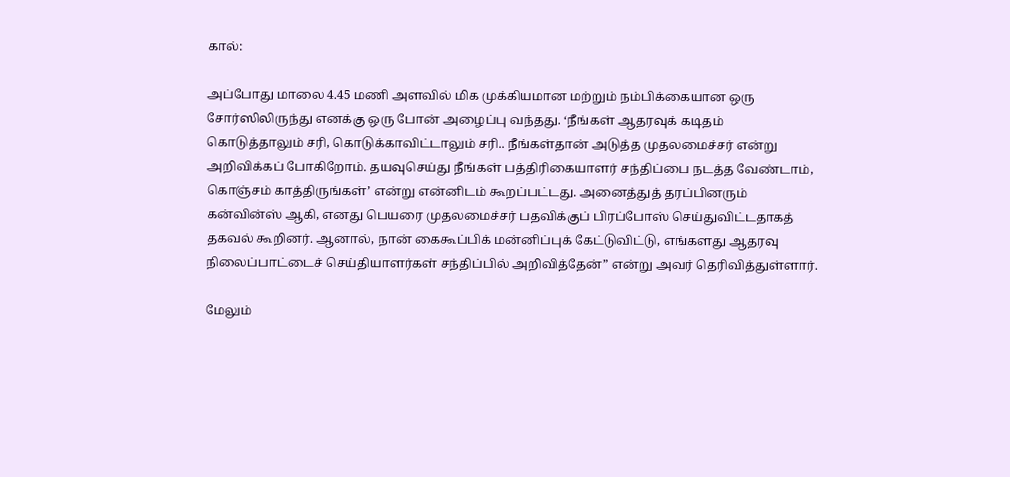கால்:

அப்போது மாலை 4.45 மணி அளவில் மிக முக்கியமான மற்றும் நம்பிக்கையான ஒரு சோர்ஸிலிருந்து எனக்கு ஒரு போன் அழைப்பு வந்தது. ‘நீங்கள் ஆதரவுக் கடிதம் கொடுத்தாலும் சரி, கொடுக்காவிட்டாலும் சரி.. நீங்கள்தான் அடுத்த முதலமைச்சர் என்று அறிவிக்கப் போகிறோம். தயவுசெய்து நீங்கள் பத்திரிகையாளர் சந்திப்பை நடத்த வேண்டாம், கொஞ்சம் காத்திருங்கள்’ என்று என்னிடம் கூறப்பட்டது. அனைத்துத் தரப்பினரும் கன்வின்ஸ் ஆகி, எனது பெயரை முதலமைச்சர் பதவிக்குப் பிரப்போஸ் செய்துவிட்டதாகத் தகவல் கூறினர். ஆனால், நான் கைகூப்பிக் மன்னிப்புக் கேட்டுவிட்டு, எங்களது ஆதரவு நிலைப்பாட்டைச் செய்தியாளர்கள் சந்திப்பில் அறிவித்தேன்” என்று அவர் தெரிவித்துள்ளார்.

மேலும்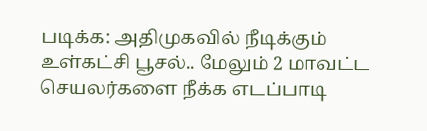படிக்க: அதிமுகவில் நீடிக்கும் உள்கட்சி பூசல்.. மேலும் 2 மாவட்ட செயலர்களை நீக்க எடப்பாடி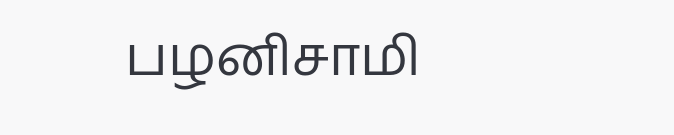பழனிசாமி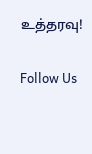உத்தரவு!

Follow Us